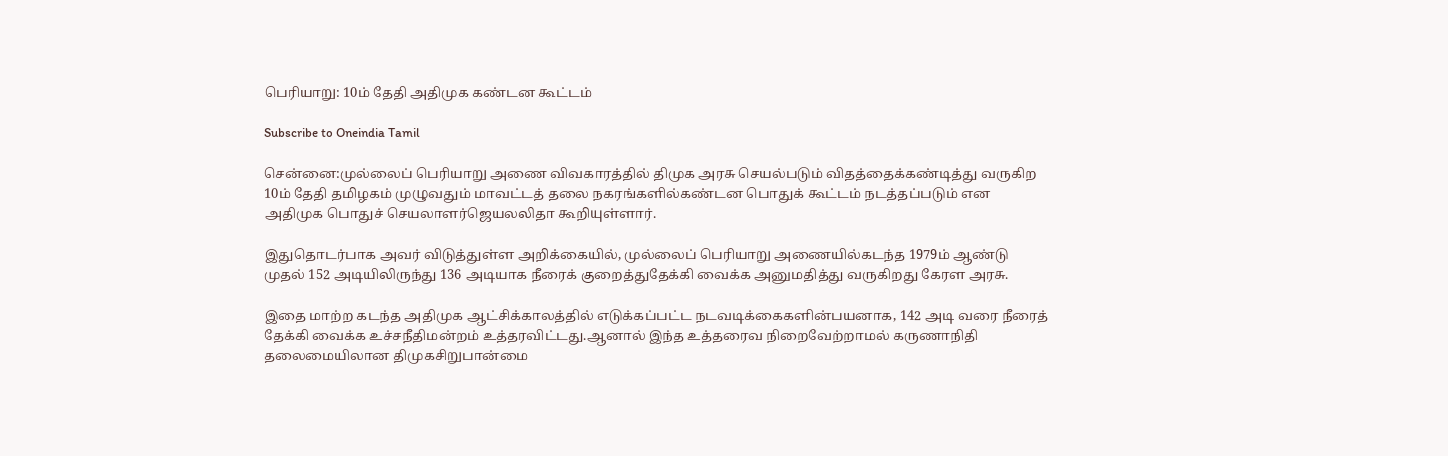பெரியாறு: 10ம் தேதி அதிமுக கண்டன கூட்டம்

Subscribe to Oneindia Tamil

சென்னை:முல்லைப் பெரியாறு அணை விவகாரத்தில் திமுக அரசு செயல்படும் விதத்தைக்கண்டித்து வருகிற 10ம் தேதி தமிழகம் முழுவதும் மாவட்டத் தலை நகரங்களில்கண்டன பொதுக் கூட்டம் நடத்தப்படும் என அதிமுக பொதுச் செயலாளர்ஜெயலலிதா கூறியுள்ளார்.

இதுதொடர்பாக அவர் விடுத்துள்ள அறிக்கையில், முல்லைப் பெரியாறு அணையில்கடந்த 1979ம் ஆண்டு முதல் 152 அடியிலிருந்து 136 அடியாக நீரைக் குறைத்துதேக்கி வைக்க அனுமதித்து வருகிறது கேரள அரசு.

இதை மாற்ற கடந்த அதிமுக ஆட்சிக்காலத்தில் எடுக்கப்பட்ட நடவடிக்கைகளின்பயனாக, 142 அடி வரை நீரைத் தேக்கி வைக்க உச்சநீதிமன்றம் உத்தரவிட்டது.ஆனால் இந்த உத்தரைவ நிறைவேற்றாமல் கருணாநிதி தலைமையிலான திமுகசிறுபான்மை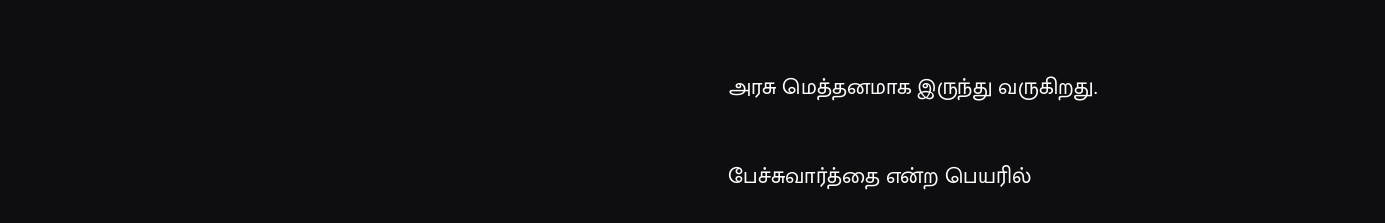அரசு மெத்தனமாக இருந்து வருகிறது.

பேச்சுவார்த்தை என்ற பெயரில்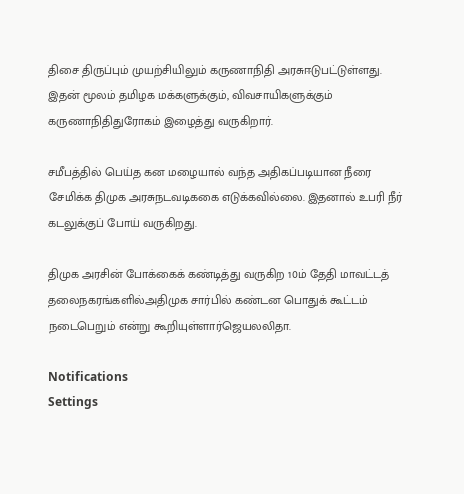திசை திருப்பும் முயற்சியிலும் கருணாநிதி அரசுஈடுபட்டுள்ளது. இதன் மூலம் தமிழக மக்களுக்கும், விவசாயிகளுக்கும் கருணாநிதிதுரோகம் இழைத்து வருகிறார்.

சமீபத்தில் பெய்த கன மழையால் வந்த அதிகப்படியான நீரை சேமிக்க திமுக அரசுநடவடிககை எடுக்கவில்லை. இதனால் உபரி நீர் கடலுக்குப் போய் வருகிறது.

திமுக அரசின் போக்கைக் கண்டித்து வருகிற 10ம் தேதி மாவட்டத் தலைநகரங்களில்அதிமுக சார்பில் கண்டன பொதுக் கூட்டம் நடைபெறும் என்று கூறியுள்ளார்ஜெயலலிதா.

Notifications
Settings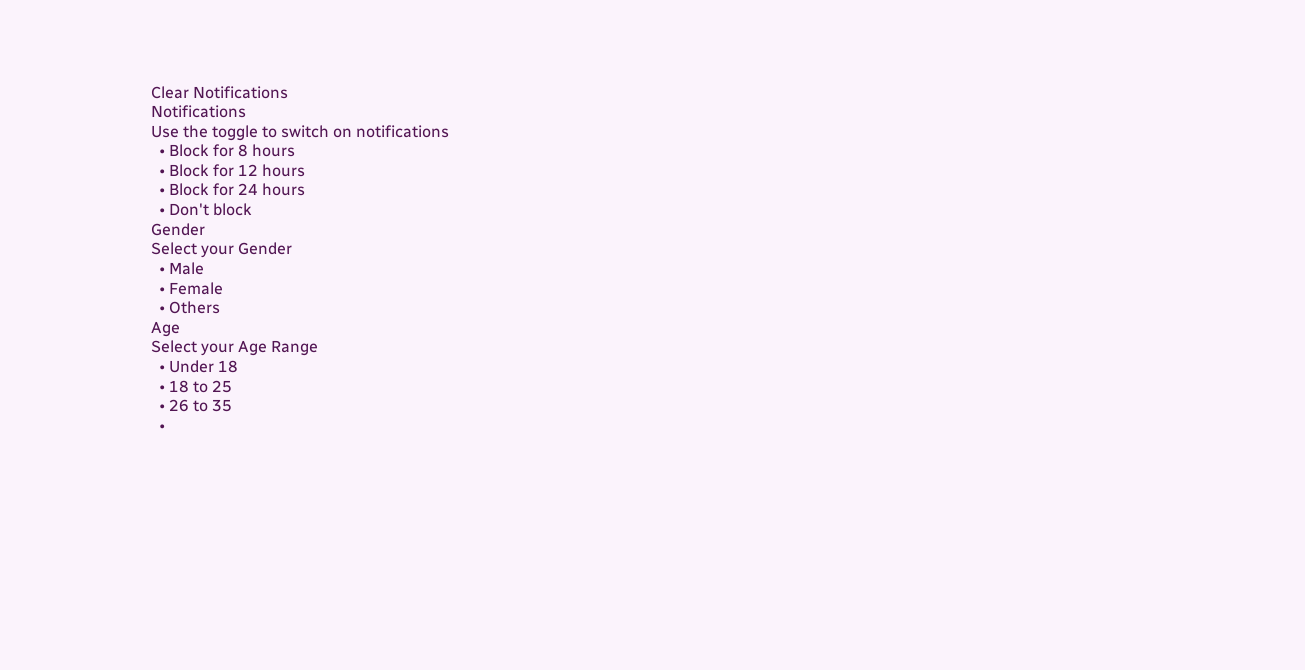Clear Notifications
Notifications
Use the toggle to switch on notifications
  • Block for 8 hours
  • Block for 12 hours
  • Block for 24 hours
  • Don't block
Gender
Select your Gender
  • Male
  • Female
  • Others
Age
Select your Age Range
  • Under 18
  • 18 to 25
  • 26 to 35
  •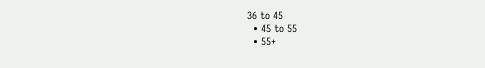36 to 45
  • 45 to 55
  • 55+